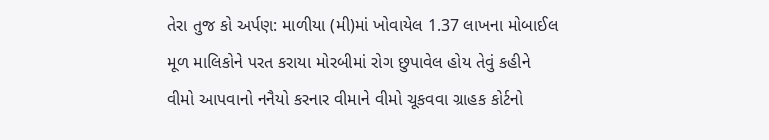તેરા તુજ કો અર્પણ: માળીયા (મી)માં ખોવાયેલ 1.37 લાખના મોબાઈલ મૂળ માલિકોને પરત કરાયા મોરબીમાં રોગ છુપાવેલ હોય તેવું કહીને વીમો આપવાનો નનૈયો કરનાર વીમાને વીમો ચૂકવવા ગ્રાહક કોર્ટનો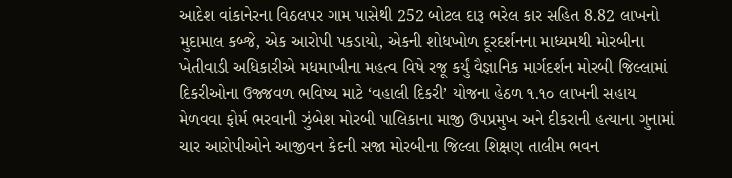આદેશ વાંકાનેરના વિઠલપર ગામ પાસેથી 252 બોટલ દારૂ ભરેલ કાર સહિત 8.82 લાખનો મુદામાલ કબ્જે, એક આરોપી પકડાયો, એકની શોધખોળ દૂરદર્શનના માધ્યમથી મોરબીના ખેતીવાડી અધિકારીએ મધમાખીના મહત્વ વિષે રજૂ કર્યું વૈજ્ઞાનિક માર્ગદર્શન મોરબી જિલ્લામાં દિકરીઓના ઉજ્જવળ ભવિષ્ય માટે ‘વહાલી દિકરી’ યોજના હેઠળ ૧.૧૦ લાખની સહાય મેળવવા ફોર્મ ભરવાની ઝુંબેશ મોરબી પાલિકાના માજી ઉપપ્રમુખ અને દીકરાની હત્યાના ગુનામાં ચાર આરોપીઓને આજીવન કેદની સજા મોરબીના જિલ્લા શિક્ષણ તાલીમ ભવન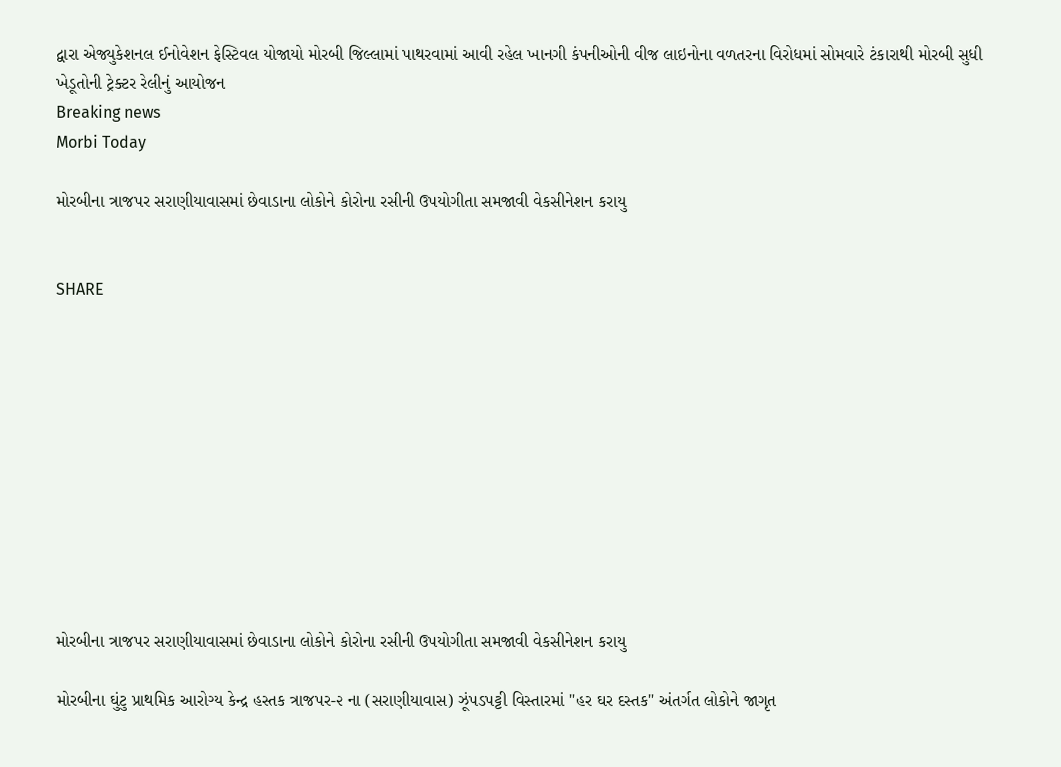દ્વારા એજ્યુકેશનલ ઈનોવેશન ફેસ્ટિવલ યોજાયો મોરબી જિલ્લામાં પાથરવામાં આવી રહેલ ખાનગી કંપનીઓની વીજ લાઇનોના વળતરના વિરોધમાં સોમવારે ટંકારાથી મોરબી સુધી ખેડૂતોની ટ્રેક્ટર રેલીનું આયોજન
Breaking news
Morbi Today

મોરબીના ત્રાજપર સરાણીયાવાસમાં છેવાડાના લોકોને કોરોના રસીની ઉપયોગીતા સમજાવી વેકસીનેશન કરાયુ


SHARE











મોરબીના ત્રાજપર સરાણીયાવાસમાં છેવાડાના લોકોને કોરોના રસીની ઉપયોગીતા સમજાવી વેકસીનેશન કરાયુ

મોરબીના ઘુંટુ પ્રાથમિક આરોગ્ય કેન્દ્ર હસ્તક ત્રાજપર-૨ ના (સરાણીયાવાસ) ઝૂંપડપટ્ટી વિસ્તારમાં "હર ઘર દસ્તક" અંતર્ગત લોકોને જાગૃત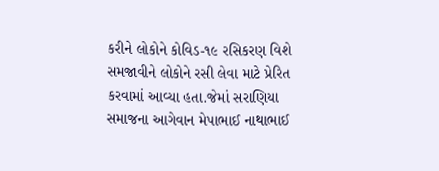કરીને લોકોને કોવિડ-૧૯ રસિકરણ વિશે સમજાવીને લોકોને રસી લેવા માટે પ્રેરિત કરવામાં આવ્યા હતા.જેમાં સરાણિયા સમાજના આગેવાન મેપાભાઈ નાથાભાઈ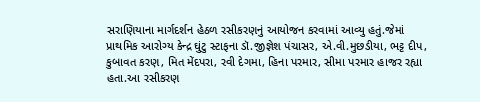સરાણિયાના માર્ગદર્શન હેઠળ રસીકરણનું આયોજન કરવામાં આવ્યુ હતું.જેમાં પ્રાથમિક આરોગ્ય કેન્દ્ર ઘુંટુ સ્ટાફના ડૉ.જીજ્ઞેશ પંચાસર, એ.વી.મુછડીયા, ભટ્ટ દીપ, કુબાવત કરણ, મિત મેંદપરા, રવી દેગમા, હિના પરમાર, સીમા પરમાર હાજર રહ્યા હતા.આ રસીકરણ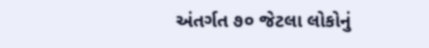અંતર્ગત ૭૦ જેટલા લોકોનું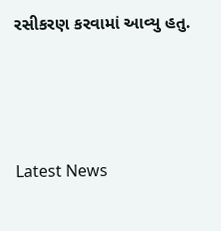રસીકરણ કરવામાં આવ્યુ હતુ.






Latest News